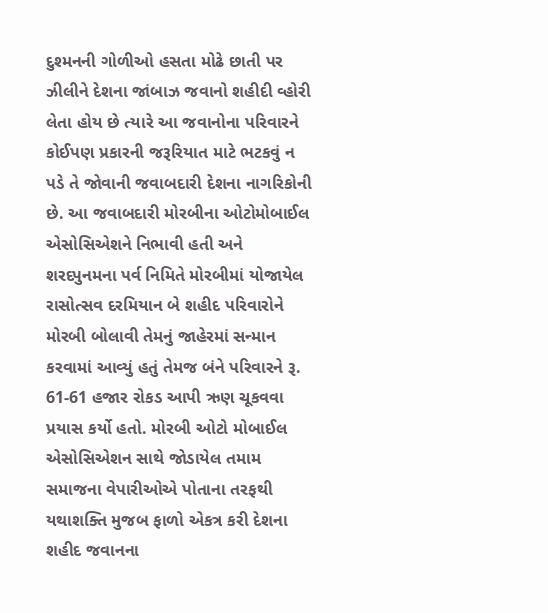દુશ્મનની ગોળીઓ હસતા મોઢે છાતી પર ઝીલીને દેશના જાંબાઝ જવાનો શહીદી વ્હોરી લેતા હોય છે ત્યારે આ જવાનોના પરિવારને કોઈપણ પ્રકારની જરૂરિયાત માટે ભટકવું ન પડે તે જોવાની જવાબદારી દેશના નાગરિકોની છે. આ જવાબદારી મોરબીના ઓટોમોબાઈલ એસોસિએશને નિભાવી હતી અને શરદપુનમના પર્વ નિમિતે મોરબીમાં યોજાયેલ રાસોત્સવ દરમિયાન બે શહીદ પરિવારોને મોરબી બોલાવી તેમનું જાહેરમાં સન્માન કરવામાં આવ્યું હતું તેમજ બંને પરિવારને રૂ. 61-61 હજાર રોકડ આપી ઋણ ચૂકવવા પ્રયાસ કર્યો હતો. મોરબી ઓટો મોબાઈલ એસોસિએશન સાથે જોડાયેલ તમામ સમાજના વેપારીઓએ પોતાના તરફથી યથાશક્તિ મુજબ ફાળો એકત્ર કરી દેશના શહીદ જવાનના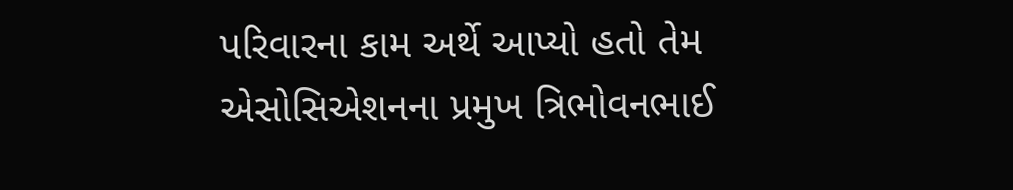પરિવારના કામ અર્થે આપ્યો હતો તેમ એસોસિએશનના પ્રમુખ ત્રિભોવનભાઈ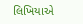લિખિયાએ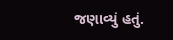જણાવ્યું હતું.